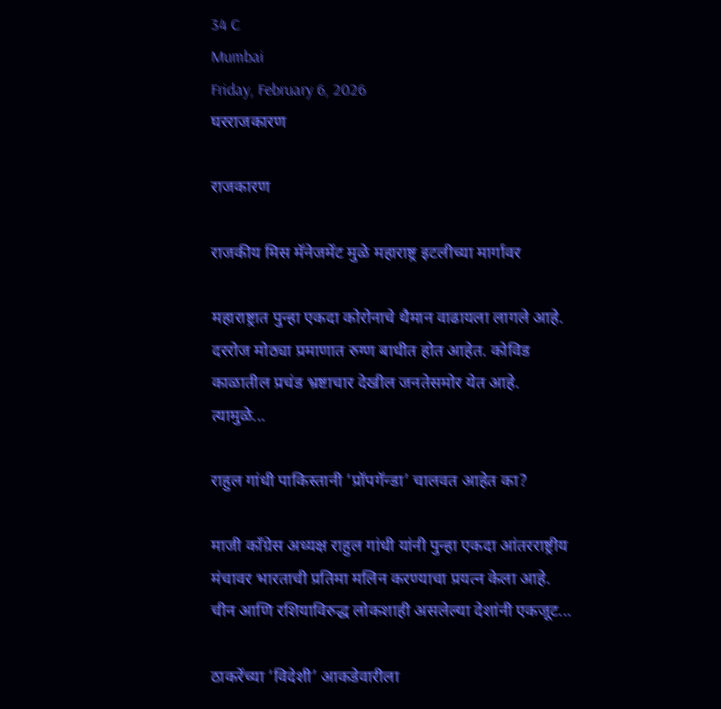34 C
Mumbai
Friday, February 6, 2026
घरराजकारण

राजकारण

राजकीय मिस मॅनेजमेंट मुळे महाराष्ट्र इटलीच्या मार्गावर

महाराष्ट्रात पुन्हा एकदा कोरोनाचे थैमान वाढायला लागले आहे. दररोज मोठ्या प्रमाणात रुग्ण बाधीत होत आहेत. कोविड काळातील प्रचंड भ्रष्टाचार देखील जनतेसमोर येत आहे. त्यामुळे...

राहुल गांधी पाकिस्तानी ‘प्रॉपगॅन्डा’ चालवत आहेत का?

माजी काँग्रेस अध्यक्ष राहुल गांधी यांनी पुन्हा एकदा आंतरराष्ट्रीय मंचावर भारताची प्रतिमा मलिन करण्याचा प्रयत्न केला आहे. चीन आणि रशियाविरुद्ध लोकशाही असलेल्या देशांनी एकजूट...

ठाकरेंच्या ‘विदेशी’ आकडेवारीला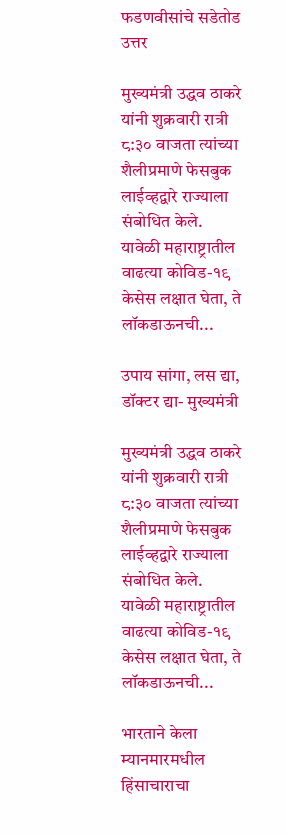फडणवीसांचे सडेतोड उत्तर

मुख्यमंत्री उद्धव ठाकरे यांनी शुक्रवारी रात्री ८:३० वाजता त्यांच्या शैलीप्रमाणे फेसबुक लाईव्हद्वारे राज्याला संबोधित केले. यावेळी महाराष्ट्रातील वाढत्या कोविड-१९ केसेस लक्षात घेता, ते लॉकडाऊनची...

उपाय सांगा, लस द्या, डॉक्टर द्या- मुख्यमंत्री

मुख्यमंत्री उद्धव ठाकरे यांनी शुक्रवारी रात्री ८:३० वाजता त्यांच्या शैलीप्रमाणे फेसबुक लाईव्हद्वारे राज्याला संबोधित केले. यावेळी महाराष्ट्रातील वाढत्या कोविड-१९ केसेस लक्षात घेता, ते लॉकडाऊनची...

भारताने केला म्यानमारमधील हिंसाचाराचा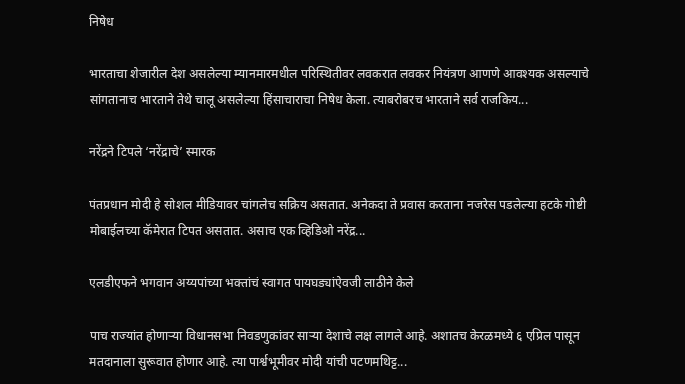निषेध

भारताचा शेजारील देश असलेल्या म्यानमारमधील परिस्थितीवर लवकरात लवकर नियंत्रण आणणे आवश्यक असल्याचे सांगतानाच भारताने तेथे चालू असलेल्या हिंसाचाराचा निषेध केला. त्याबरोबरच भारताने सर्व राजकिय...

नरेंद्रने टिपले ‘नरेंद्राचे’ स्मारक

पंतप्रधान मोदी हे सोशल मीडियावर चांगलेच सक्रिय असतात. अनेकदा ते प्रवास करताना नजरेस पडलेल्या हटके गोष्टी मोबाईलच्या कॅमेरात टिपत असतात. असाच एक व्हिडिओ नरेंद्र...

एलडीएफने भगवान अय्यपांच्या भक्तांचं स्वागत पायघड्यांऐवजी लाठीने केले

पाच राज्यांत होणाऱ्या विधानसभा निवडणुकांवर साऱ्या देशाचे लक्ष लागले आहे. अशातच केरळमध्ये ६ एप्रिल पासून मतदानाला सुरूवात होणार आहे. त्या पार्श्वभूमीवर मोदी यांची पटणमथिट्ट...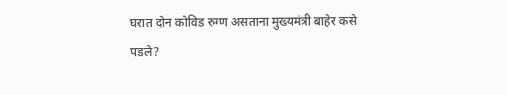घरात दोन कोविड रुग्ण असताना मुख्यमंत्री बाहेर कसे पडले?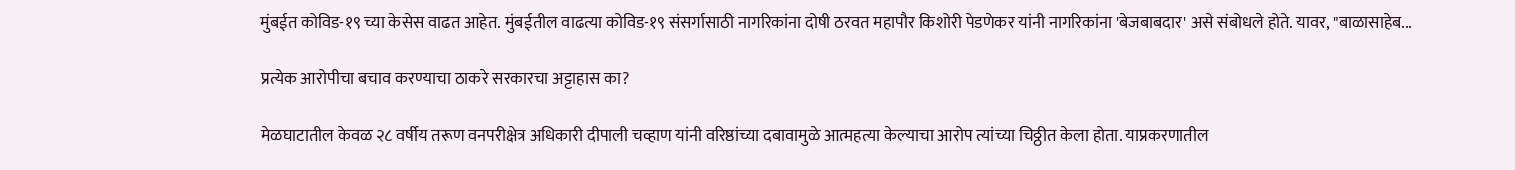मुंबईत कोविड-१९ च्या केसेस वाढत आहेत. मुंबईतील वाढत्या कोविड-१९ संसर्गासाठी नागरिकांना दोषी ठरवत महापौर किशोरी पेडणेकर यांनी नागरिकांना 'बेजबाबदार' असे संबोधले होते. यावर, "बाळासाहेब...

प्रत्येक आरोपीचा बचाव करण्याचा ठाकरे सरकारचा अट्टाहास का?

मेळघाटातील केवळ २८ वर्षीय तरूण वनपरीक्षेत्र अधिकारी दीपाली चव्हाण यांनी वरिष्ठांच्या दबावामुळे आत्महत्या केल्याचा आरोप त्यांच्या चिठ्ठीत केला होता. याप्रकरणातील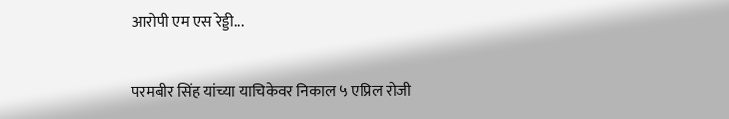आरोपी एम एस रेड्डी...

परमबीर सिंह यांच्या याचिकेवर निकाल ५ एप्रिल रोजी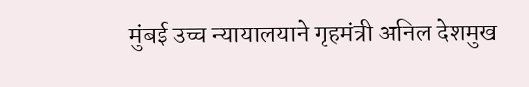मुंबई उच्च न्यायालयाने गृहमंत्री अनिल देशमुख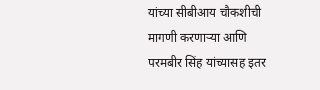यांच्या सीबीआय चौकशीची मागणी करणाऱ्या आणि परमबीर सिंह यांच्यासह इतर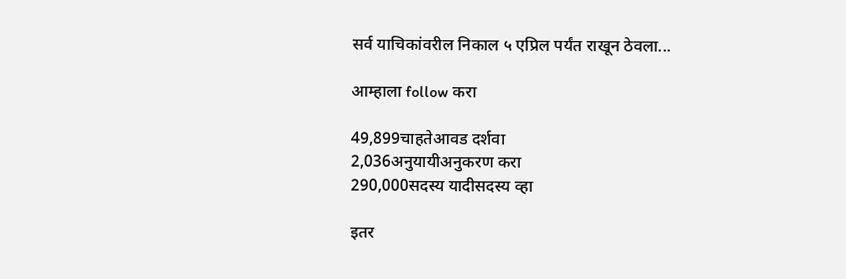सर्व याचिकांवरील निकाल ५ एप्रिल पर्यंत राखून ठेवला...

आम्हाला follow करा

49,899चाहतेआवड दर्शवा
2,036अनुयायीअनुकरण करा
290,000सदस्य यादीसदस्य व्हा

इतर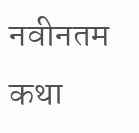नवीनतम कथा